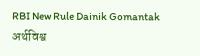RBI New Rule Dainik Gomantak
अर्थविश्व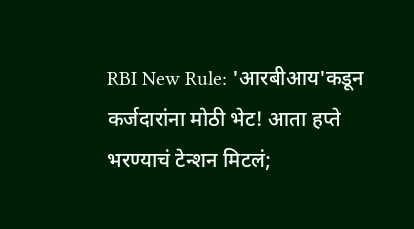RBI New Rule: 'आरबीआय'कडून कर्जदारांना मोठी भेट! आता हप्ते भरण्याचं टेन्शन मिटलं;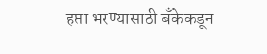हप्ता भरण्यासाठी बँकेकडून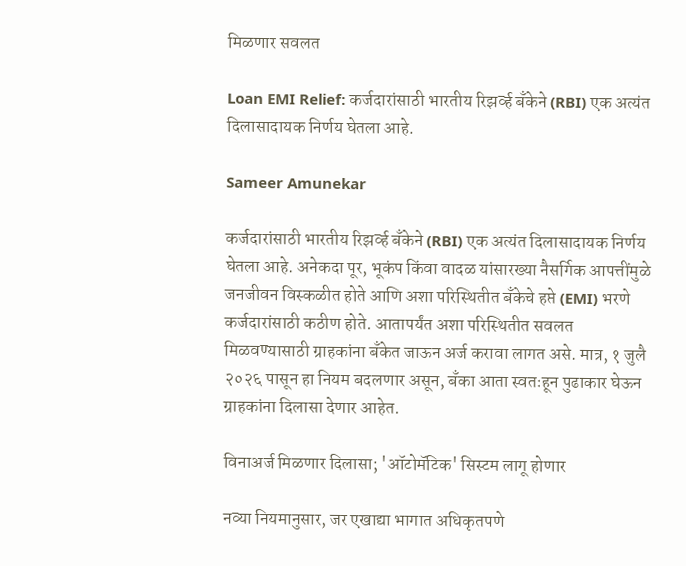मिळणार सवलत

Loan EMI Relief: कर्जदारांसाठी भारतीय रिझर्व्ह बँकेने (RBI) एक अत्यंत दिलासादायक निर्णय घेतला आहे.

Sameer Amunekar

कर्जदारांसाठी भारतीय रिझर्व्ह बँकेने (RBI) एक अत्यंत दिलासादायक निर्णय घेतला आहे. अनेकदा पूर, भूकंप किंवा वादळ यांसारख्या नैसर्गिक आपत्तींमुळे जनजीवन विस्कळीत होते आणि अशा परिस्थितीत बँकेचे हप्ते (EMI) भरणे कर्जदारांसाठी कठीण होते. आतापर्यंत अशा परिस्थितीत सवलत मिळवण्यासाठी ग्राहकांना बँकेत जाऊन अर्ज करावा लागत असे. मात्र, १ जुलै २०२६ पासून हा नियम बदलणार असून, बँका आता स्वतःहून पुढाकार घेऊन ग्राहकांना दिलासा देणार आहेत.

विनाअर्ज मिळणार दिलासा; 'ऑटोमॅटिक' सिस्टम लागू होणार

नव्या नियमानुसार, जर एखाद्या भागात अधिकृतपणे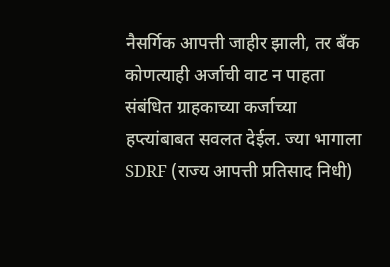नैसर्गिक आपत्ती जाहीर झाली, तर बँक कोणत्याही अर्जाची वाट न पाहता संबंधित ग्राहकाच्या कर्जाच्या हप्त्यांबाबत सवलत देईल. ज्या भागाला SDRF (राज्य आपत्ती प्रतिसाद निधी)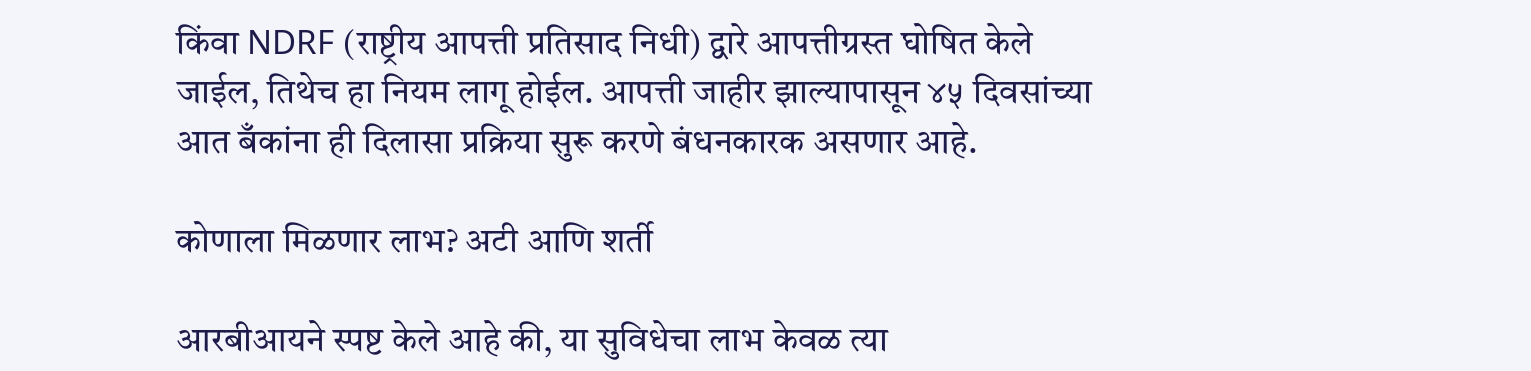किंवा NDRF (राष्ट्रीय आपत्ती प्रतिसाद निधी) द्वारे आपत्तीग्रस्त घोषित केले जाईल, तिथेच हा नियम लागू होईल. आपत्ती जाहीर झाल्यापासून ४५ दिवसांच्या आत बँकांना ही दिलासा प्रक्रिया सुरू करणे बंधनकारक असणार आहे.

कोणाला मिळणार लाभ? अटी आणि शर्ती

आरबीआयने स्पष्ट केले आहे की, या सुविधेचा लाभ केवळ त्या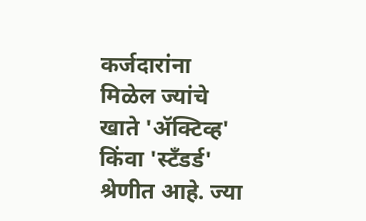कर्जदारांना मिळेल ज्यांचे खाते 'ॲक्टिव्ह' किंवा 'स्टँडर्ड' श्रेणीत आहे. ज्या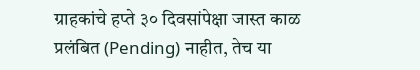ग्राहकांचे हप्ते ३० दिवसांपेक्षा जास्त काळ प्रलंबित (Pending) नाहीत, तेच या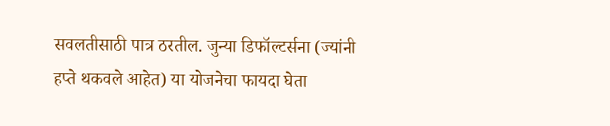सवलतीसाठी पात्र ठरतील. जुन्या डिफॉल्टर्सना (ज्यांनी हप्ते थकवले आहेत) या योजनेचा फायदा घेता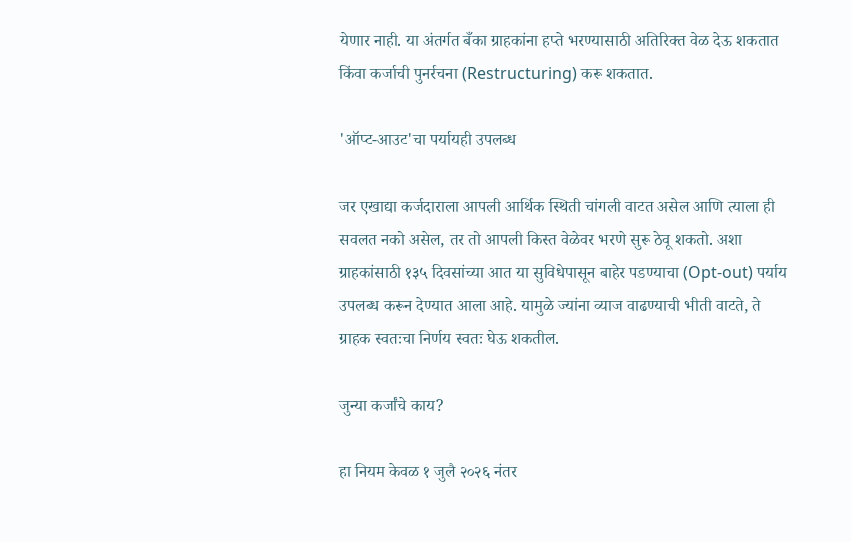येणार नाही. या अंतर्गत बँका ग्राहकांना हप्ते भरण्यासाठी अतिरिक्त वेळ देऊ शकतात किंवा कर्जाची पुनर्रचना (Restructuring) करू शकतात.

'ऑप्ट-आउट'चा पर्यायही उपलब्ध

जर एखाद्या कर्जदाराला आपली आर्थिक स्थिती चांगली वाटत असेल आणि त्याला ही सवलत नको असेल, तर तो आपली किस्त वेळेवर भरणे सुरू ठेवू शकतो. अशा ग्राहकांसाठी १३५ दिवसांच्या आत या सुविधेपासून बाहेर पडण्याचा (Opt-out) पर्याय उपलब्ध करून देण्यात आला आहे. यामुळे ज्यांना व्याज वाढण्याची भीती वाटते, ते ग्राहक स्वतःचा निर्णय स्वतः घेऊ शकतील.

जुन्या कर्जांचे काय?

हा नियम केवळ १ जुलै २०२६ नंतर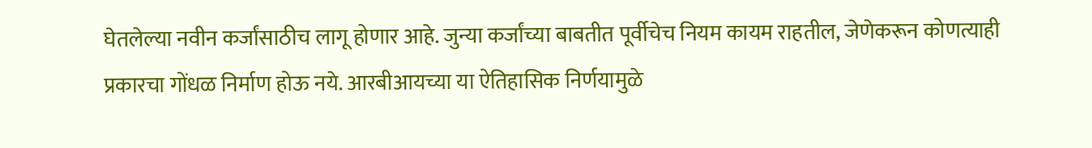घेतलेल्या नवीन कर्जांसाठीच लागू होणार आहे. जुन्या कर्जांच्या बाबतीत पूर्वीचेच नियम कायम राहतील, जेणेकरून कोणत्याही प्रकारचा गोंधळ निर्माण होऊ नये. आरबीआयच्या या ऐतिहासिक निर्णयामुळे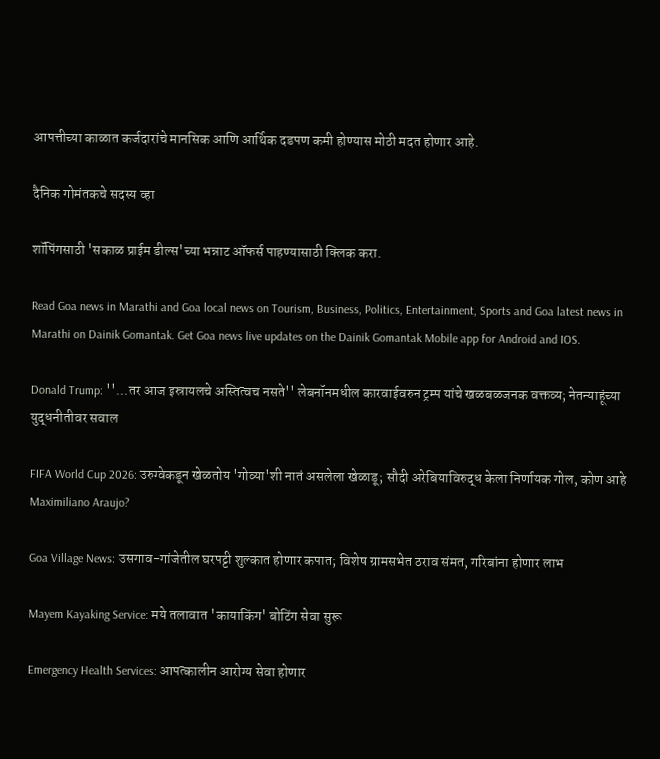आपत्तीच्या काळात कर्जदारांचे मानसिक आणि आर्थिक दडपण कमी होण्यास मोठी मदत होणार आहे.

दैनिक गोमंतकचे सदस्य व्हा

शॉपिंगसाठी 'सकाळ प्राईम डील्स'च्या भन्नाट ऑफर्स पाहण्यासाठी क्लिक करा.

Read Goa news in Marathi and Goa local news on Tourism, Business, Politics, Entertainment, Sports and Goa latest news in Marathi on Dainik Gomantak. Get Goa news live updates on the Dainik Gomantak Mobile app for Android and IOS.

Donald Trump: ''...तर आज इस्रायलचे अस्तित्वच नसते'' लेबनॉनमधील कारवाईवरुन ट्रम्प यांचे खळबळजनक वक्तव्य; नेतन्याहूंच्या युद्धनीतीवर सवाल

FIFA World Cup 2026: उरुग्वेकडून खेळतोय 'गोव्या'शी नातं असलेला खेळाडू; सौदी अरेबियाविरुद्ध केला निर्णायक गोल, कोण आहे Maximiliano Araujo?

Goa Village News: उसगाव-गांजेतील घरपट्टी शुल्कात होणार कपात; विशेष ग्रामसभेत ठराव संमत, गरिबांना होणार लाभ

Mayem Kayaking Service: मये तलावात 'कायाकिंग' बोटिंग सेवा सुरू

Emergency Health Services: आपत्कालीन आरोग्य सेवा होणार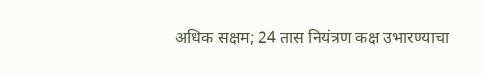अधिक सक्षम; 24 तास नियंत्रण कक्ष उभारण्याचा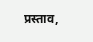प्रस्ताव,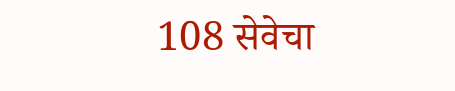108 सेवेचा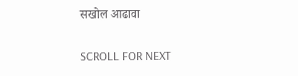सखोल आढावा

SCROLL FOR NEXT